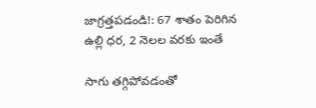జాగ్రత్తపడండి!: 67 శాతం పెరిగిన ఉల్లి ధర, 2 నెలల వరకు ఇంతే

సాగు తగ్గిపోవడంతో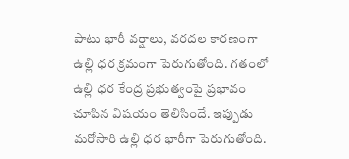పాటు భారీ వర్షాలు, వరదల కారణంగా ఉల్లి ధర క్రమంగా పెరుగుతోంది. గతంలో ఉల్లి ధర కేంద్ర ప్రభుత్వంపై ప్రభావం చూపిన విషయం తెలిసిందే. ఇప్పుడు మరోసారి ఉల్లి ధర భారీగా పెరుగుతోంది.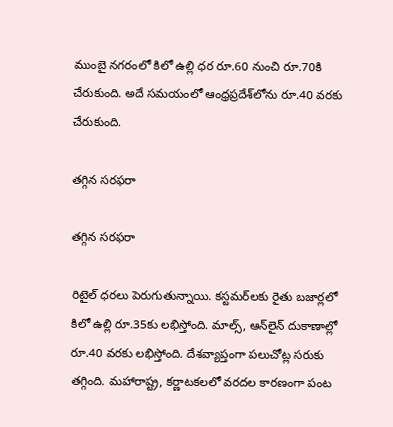ముంబై నగరంలో కిలో ఉల్లి ధర రూ.60 నుంచి రూ.70కి చేరుకుంది. అదే సమయంలో ఆంధ్రప్రదేశ్‌లోను రూ.40 వరకు చేరుకుంది.

తగ్గిన సరఫరా

తగ్గిన సరఫరా

రిటైల్ ధరలు పెరుగుతున్నాయి. కస్టమర్‌లకు రైతు బజార్లలో కిలో ఉల్లి రూ.35కు లభిస్తోంది. మాల్స్, ఆన్‌లైన్ దుకాణాల్లో రూ.40 వరకు లభిస్తోంది. దేశవ్యాప్తంగా పలుచోట్ల సరుకు తగ్గింది. మహారాష్ట్ర, కర్ణాటకలలో వరదల కారణంగా పంట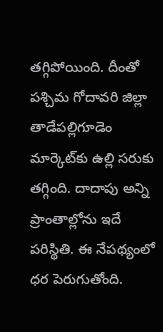తగ్గిపోయింది. దీంతో పశ్చిమ గోదావరి జిల్లా తాడేపల్లిగూడెం మార్కెట్‌కు ఉల్లి సరుకు తగ్గింది. దాదాపు అన్ని ప్రాంతాల్లోను ఇదే పరిస్థితి. ఈ నేపథ్యంలో ధర పెరుగుతోంది.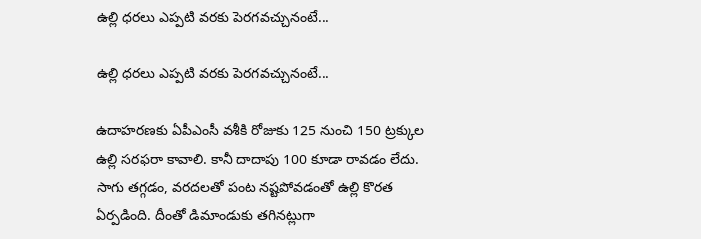ఉల్లి ధరలు ఎప్పటి వరకు పెరగవచ్చునంటే...

ఉల్లి ధరలు ఎప్పటి వరకు పెరగవచ్చునంటే...

ఉదాహరణకు ఏపీఎంసీ వశీకి రోజుకు 125 నుంచి 150 ట్రక్కుల ఉల్లి సరఫరా కావాలి. కానీ దాదాపు 100 కూడా రావడం లేదు. సాగు తగ్గడం, వరదలతో పంట నష్టపోవడంతో ఉల్లి కొరత ఏర్పడింది. దీంతో డిమాండుకు తగినట్లుగా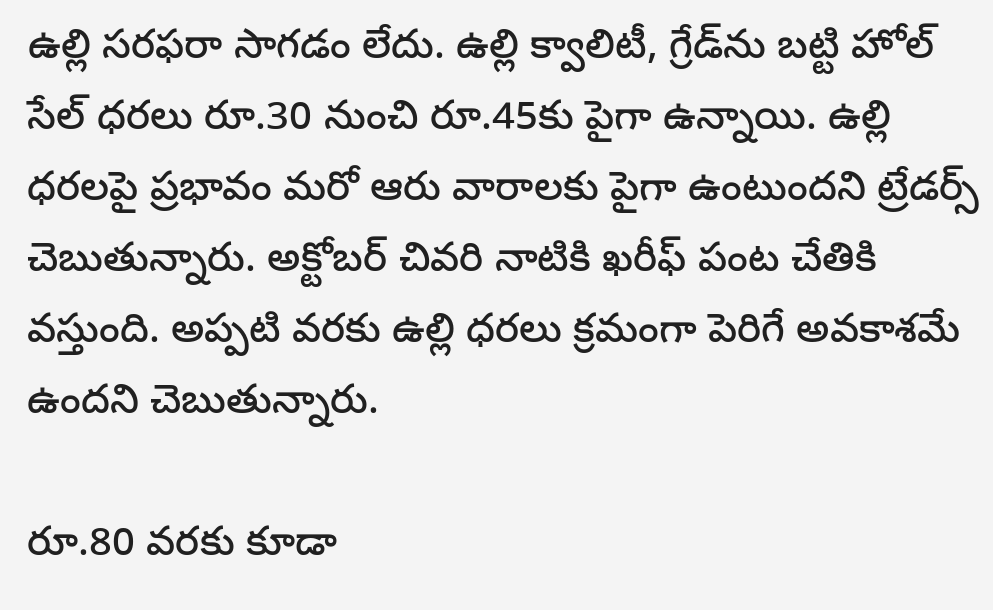ఉల్లి సరఫరా సాగడం లేదు. ఉల్లి క్వాలిటీ, గ్రేడ్‌ను బట్టి హోల్ సేల్ ధరలు రూ.30 నుంచి రూ.45కు పైగా ఉన్నాయి. ఉల్లి ధరలపై ప్రభావం మరో ఆరు వారాలకు పైగా ఉంటుందని ట్రేడర్స్ చెబుతున్నారు. అక్టోబర్ చివరి నాటికి ఖరీఫ్ పంట చేతికి వస్తుంది. అప్పటి వరకు ఉల్లి ధరలు క్రమంగా పెరిగే అవకాశమే ఉందని చెబుతున్నారు.

రూ.80 వరకు కూడా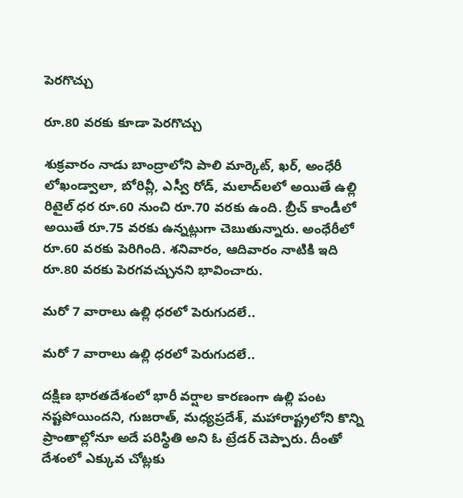పెరగొచ్చు

రూ.80 వరకు కూడా పెరగొచ్చు

శుక్రవారం నాడు బాంద్రాలోని పాలి మార్కెట్, ఖర్, అంధేరీ లోఖండ్వాలా, బోరివ్లీ, ఎస్వీ రోడ్, మలాద్‌లలో అయితే ఉల్లి రిటైల్ ధర రూ.60 నుంచి రూ.70 వరకు ఉంది. బ్రీచ్ కాండీలో అయితే రూ.75 వరకు ఉన్నట్లుగా చెబుతున్నారు. అంధేరీలో రూ.60 వరకు పెరిగింది. శనివారం, ఆదివారం నాటికి ఇది రూ.80 వరకు పెరగవచ్చునని భావించారు.

మరో 7 వారాలు ఉల్లి ధరలో పెరుగుదలే..

మరో 7 వారాలు ఉల్లి ధరలో పెరుగుదలే..

దక్షిణ భారతదేశంలో భారీ వర్షాల కారణంగా ఉల్లి పంట నష్టపోయిందని, గుజరాత్, మధ్యప్రదేశ్, మహారాష్ట్రలోని కొన్ని ప్రాంతాల్లోనూ అదే పరిస్థితి అని ఓ ట్రేడర్ చెప్పారు. దీంతో దేశంలో ఎక్కువ చోట్లకు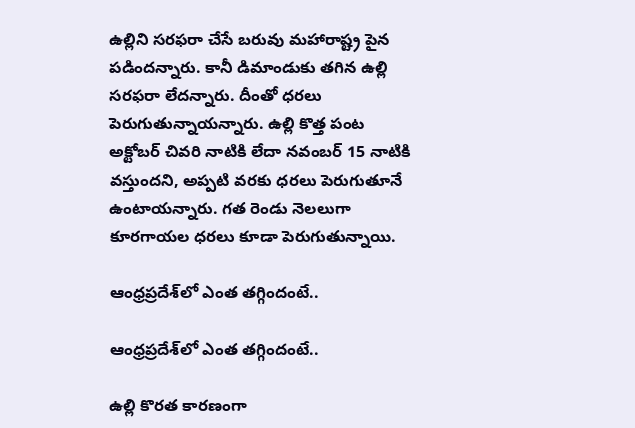ఉల్లిని సరఫరా చేసే బరువు మహారాష్ట్ర పైన పడిందన్నారు. కానీ డిమాండుకు తగిన ఉల్లి సరఫరా లేదన్నారు. దీంతో ధరలు పెరుగుతున్నాయన్నారు. ఉల్లి కొత్త పంట అక్టోబర్ చివరి నాటికి లేదా నవంబర్ 15 నాటికి వస్తుందని, అప్పటి వరకు ధరలు పెరుగుతూనే ఉంటాయన్నారు. గత రెండు నెలలుగా కూరగాయల ధరలు కూడా పెరుగుతున్నాయి.

ఆంధ్రప్రదేశ్‌లో ఎంత తగ్గిందంటే..

ఆంధ్రప్రదేశ్‌లో ఎంత తగ్గిందంటే..

ఉల్లి కొరత కారణంగా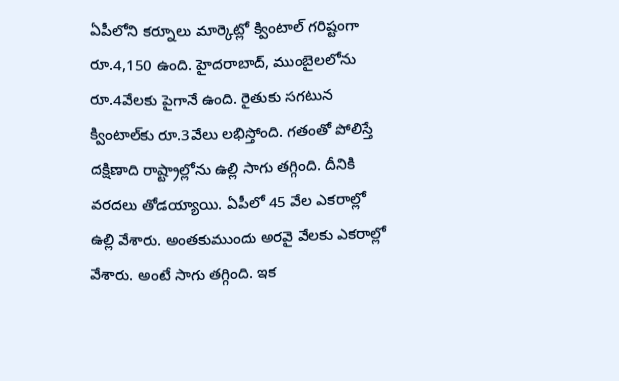ఏపీలోని కర్నూలు మార్కెట్లో క్వింటాల్ గరిష్టంగా రూ.4,150 ఉంది. హైదరాబాద్, ముంబైలలోను రూ.4వేలకు పైగానే ఉంది. రైతుకు సగటున క్వింటాల్‌కు రూ.3వేలు లభిస్తోంది. గతంతో పోలిస్తే దక్షిణాది రాష్ట్రాల్లోను ఉల్లి సాగు తగ్గింది. దీనికి వరదలు తోడయ్యాయి. ఏపీలో 45 వేల ఎకరాల్లో ఉల్లి వేశారు. అంతకుముందు అరవై వేలకు ఎకరాల్లో వేశారు. అంటే సాగు తగ్గింది. ఇక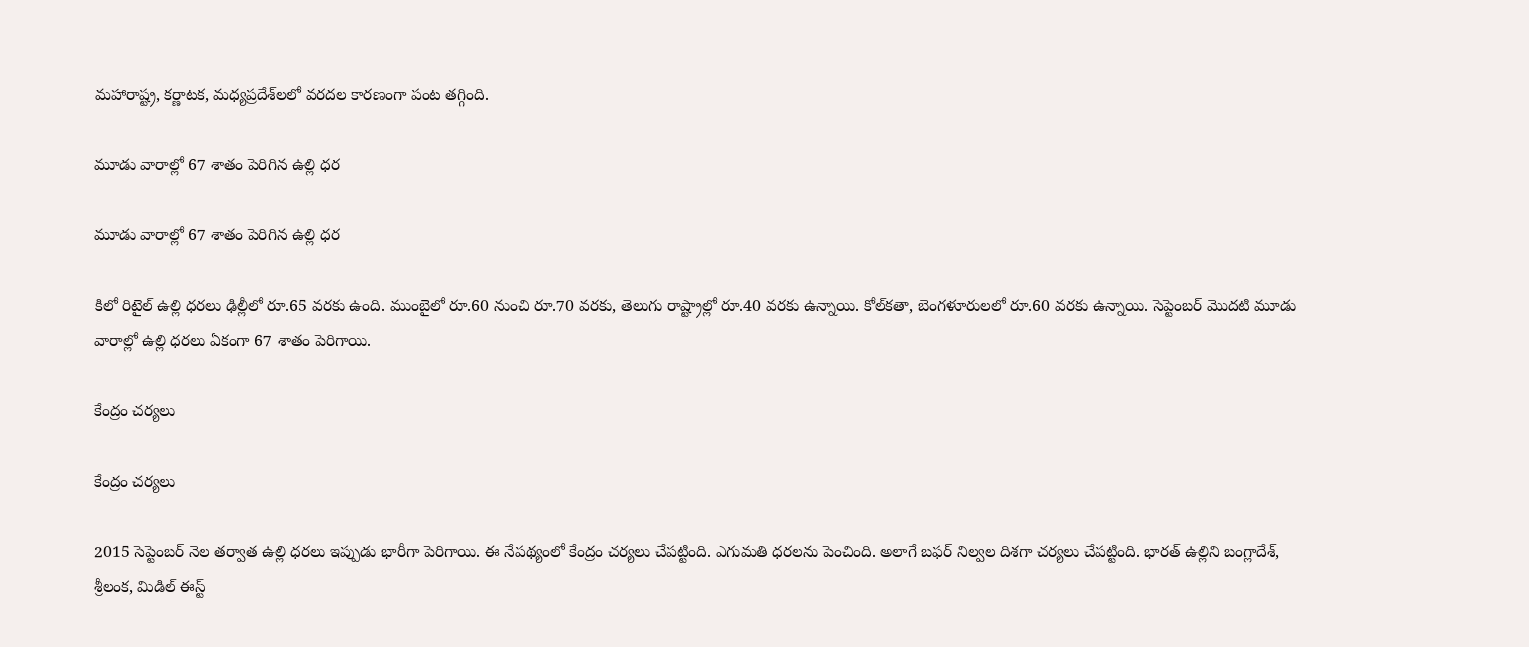మహారాష్ట్ర, కర్ణాటక, మధ్యప్రదేశ్‌లలో వరదల కారణంగా పంట తగ్గింది.

మూడు వారాల్లో 67 శాతం పెరిగిన ఉల్లి ధర

మూడు వారాల్లో 67 శాతం పెరిగిన ఉల్లి ధర

కిలో రిటైల్ ఉల్లి ధరలు ఢిల్లీలో రూ.65 వరకు ఉంది. ముంబైలో రూ.60 నుంచి రూ.70 వరకు, తెలుగు రాష్ట్రాల్లో రూ.40 వరకు ఉన్నాయి. కోల్‌కతా, బెంగళూరులలో రూ.60 వరకు ఉన్నాయి. సెప్టెంబర్ మొదటి మూడు వారాల్లో ఉల్లి ధరలు ఏకంగా 67 శాతం పెరిగాయి.

కేంద్రం చర్యలు

కేంద్రం చర్యలు

2015 సెప్టెంబర్ నెల తర్వాత ఉల్లి ధరలు ఇప్పుడు భారీగా పెరిగాయి. ఈ నేపథ్యంలో కేంద్రం చర్యలు చేపట్టింది. ఎగుమతి ధరలను పెంచింది. అలాగే బఫర్ నిల్వల దిశగా చర్యలు చేపట్టింది. భారత్ ఉల్లిని బంగ్లాదేశ్, శ్రీలంక, మిడిల్ ఈస్ట్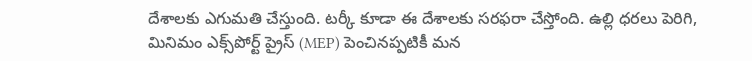దేశాలకు ఎగుమతి చేస్తుంది. టర్కీ కూడా ఈ దేశాలకు సరఫరా చేస్తోంది. ఉల్లి ధరలు పెరిగి, మినిమం ఎక్స్‌పోర్ట్ ప్రైస్ (MEP) పెంచినప్పటికీ మన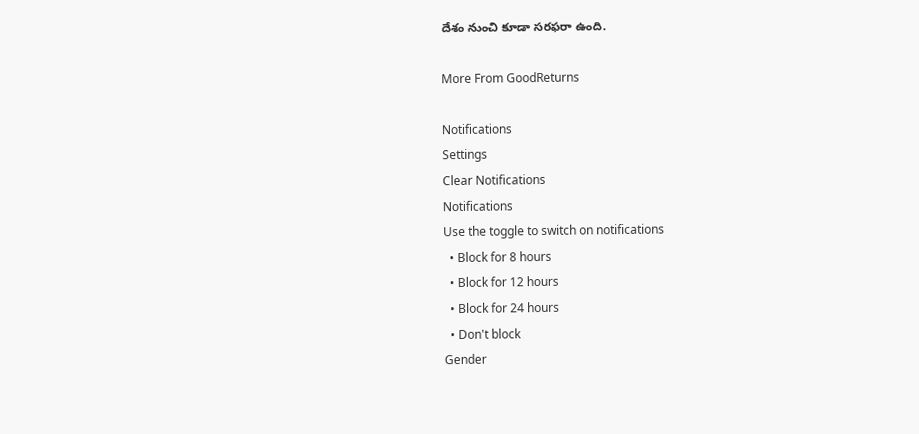దేశం నుంచి కూడా సరఫరా ఉంది.

More From GoodReturns

Notifications
Settings
Clear Notifications
Notifications
Use the toggle to switch on notifications
  • Block for 8 hours
  • Block for 12 hours
  • Block for 24 hours
  • Don't block
Gender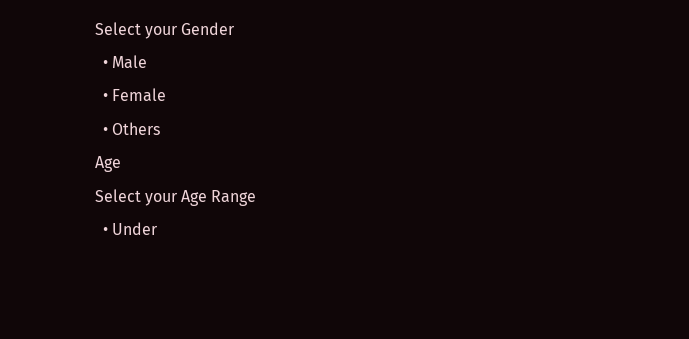Select your Gender
  • Male
  • Female
  • Others
Age
Select your Age Range
  • Under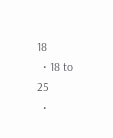18
  • 18 to 25
  •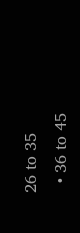26 to 35
  • 36 to 45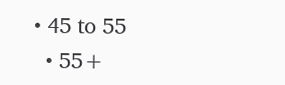• 45 to 55
  • 55+